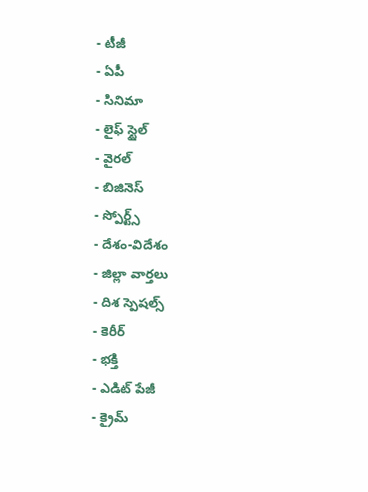- టీజీ
- ఏపీ
- సినిమా
- లైఫ్ స్టైల్
- వైరల్
- బిజినెస్
- స్పోర్ట్స్
- దేశం-విదేశం
- జిల్లా వార్తలు
- దిశ స్పెషల్స్
- కెరీర్
- భక్తి
- ఎడిట్ పేజీ
- క్రైమ్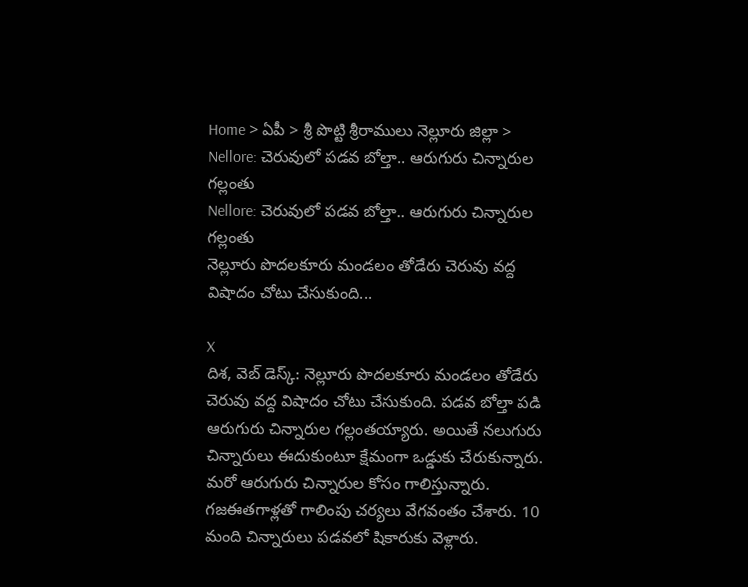Home > ఏపీ > శ్రీ పొట్టి శ్రీరాములు నెల్లూరు జిల్లా > Nellore: చెరువులో పడవ బోల్తా.. ఆరుగురు చిన్నారుల గల్లంతు
Nellore: చెరువులో పడవ బోల్తా.. ఆరుగురు చిన్నారుల గల్లంతు
నెల్లూరు పొదలకూరు మండలం తోడేరు చెరువు వద్ద విషాదం చోటు చేసుకుంది...

X
దిశ, వెబ్ డెస్క్: నెల్లూరు పొదలకూరు మండలం తోడేరు చెరువు వద్ద విషాదం చోటు చేసుకుంది. పడవ బోల్తా పడి ఆరుగురు చిన్నారుల గల్లంతయ్యారు. అయితే నలుగురు చిన్నారులు ఈదుకుంటూ క్షేమంగా ఒడ్డుకు చేరుకున్నారు. మరో ఆరుగురు చిన్నారుల కోసం గాలిస్తున్నారు. గజఈతగాళ్లతో గాలింపు చర్యలు వేగవంతం చేశారు. 10 మంది చిన్నారులు పడవలో షికారుకు వెళ్లారు.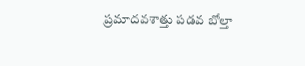ప్రమాదవశాత్తు పడవ బోల్తా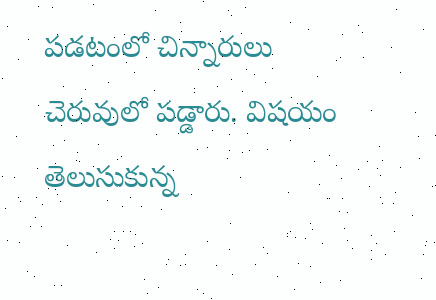పడటంలో చిన్నారులు చెరువులో పడ్డారు. విషయం తెలుసుకున్న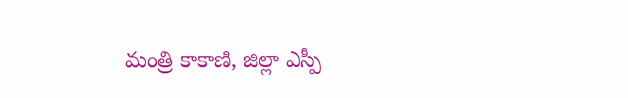మంత్రి కాకాణి, జిల్లా ఎస్పీ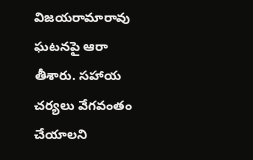విజయరామారావు ఘటనపై ఆరా తీశారు. సహాయ చర్యలు వేగవంతం చేయాలని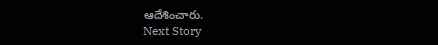ఆదేశించారు.
Next Story